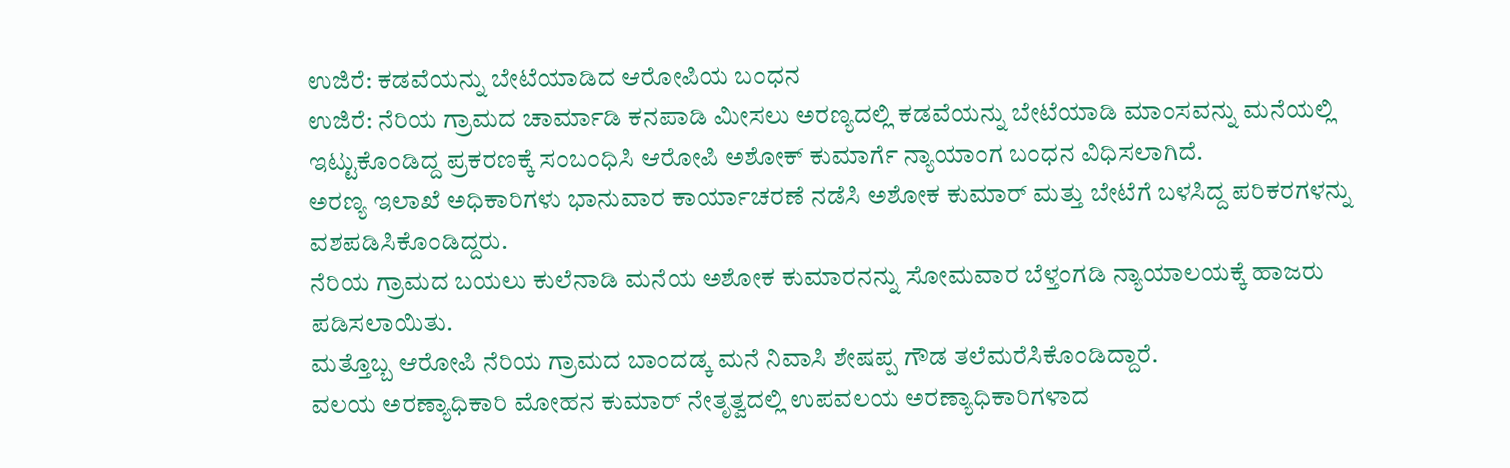ಉಜಿರೆ: ಕಡವೆಯನ್ನು ಬೇಟೆಯಾಡಿದ ಆರೋಪಿಯ ಬಂಧನ
ಉಜಿರೆ: ನೆರಿಯ ಗ್ರಾಮದ ಚಾರ್ಮಾಡಿ ಕನಪಾಡಿ ಮೀಸಲು ಅರಣ್ಯದಲ್ಲಿ ಕಡವೆಯನ್ನು ಬೇಟೆಯಾಡಿ ಮಾಂಸವನ್ನು ಮನೆಯಲ್ಲಿ ಇಟ್ಟುಕೊಂಡಿದ್ದ ಪ್ರಕರಣಕ್ಕೆ ಸಂಬಂಧಿಸಿ ಆರೋಪಿ ಅಶೋಕ್ ಕುಮಾರ್ಗೆ ನ್ಯಾಯಾಂಗ ಬಂಧನ ವಿಧಿಸಲಾಗಿದೆ.
ಅರಣ್ಯ ಇಲಾಖೆ ಅಧಿಕಾರಿಗಳು ಭಾನುವಾರ ಕಾರ್ಯಾಚರಣೆ ನಡೆಸಿ ಅಶೋಕ ಕುಮಾರ್ ಮತ್ತು ಬೇಟೆಗೆ ಬಳಸಿದ್ದ ಪರಿಕರಗಳನ್ನು ವಶಪಡಿಸಿಕೊಂಡಿದ್ದರು.
ನೆರಿಯ ಗ್ರಾಮದ ಬಯಲು ಕುಲೆನಾಡಿ ಮನೆಯ ಅಶೋಕ ಕುಮಾರನನ್ನು ಸೋಮವಾರ ಬೆಳ್ತಂಗಡಿ ನ್ಯಾಯಾಲಯಕ್ಕೆ ಹಾಜರು ಪಡಿಸಲಾಯಿತು.
ಮತ್ತೊಬ್ಬ ಆರೋಪಿ ನೆರಿಯ ಗ್ರಾಮದ ಬಾಂದಡ್ಕ ಮನೆ ನಿವಾಸಿ ಶೇಷಪ್ಪ ಗೌಡ ತಲೆಮರೆಸಿಕೊಂಡಿದ್ದಾರೆ.
ವಲಯ ಅರಣ್ಯಾಧಿಕಾರಿ ಮೋಹನ ಕುಮಾರ್ ನೇತೃತ್ವದಲ್ಲಿ ಉಪವಲಯ ಅರಣ್ಯಾಧಿಕಾರಿಗಳಾದ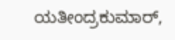ಯತೀಂದ್ರಕುಮಾರ್,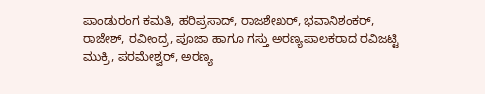ಪಾಂಡುರಂಗ ಕಮತಿ, ಹರಿಪ್ರಸಾದ್, ರಾಜಶೇಖರ್, ಭವಾನಿಶಂಕರ್, ರಾಜೇಶ್, ರವೀಂದ್ರ, ಪೂಜಾ ಹಾಗೂ ಗಸ್ತು ಅರಣ್ಯಪಾಲಕರಾದ ರವಿಜಟ್ಟಿ ಮುಕ್ರಿ, ಪರಮೇಶ್ವರ್, ಅರಣ್ಯ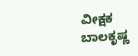ವೀಕ್ಷಕ ಬಾಲಕೃಷ್ಣ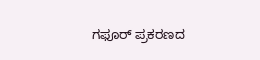ಗಫೂರ್ ಪ್ರಕರಣದ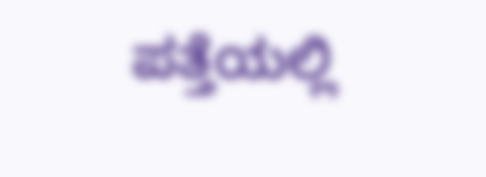ಪತ್ತೆಯಲ್ಲಿ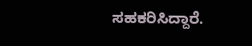ಸಹಕರಿಸಿದ್ದಾರೆ.